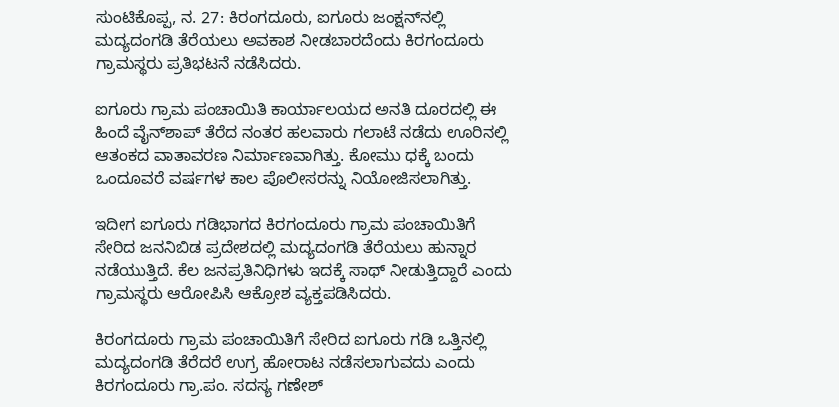ಸುಂಟಿಕೊಪ್ಪ, ನ. 27: ಕಿರಂಗದೂರು, ಐಗೂರು ಜಂಕ್ಷನ್‍ನಲ್ಲಿ ಮದ್ಯದಂಗಡಿ ತೆರೆಯಲು ಅವಕಾಶ ನೀಡಬಾರದೆಂದು ಕಿರಗಂದೂರು ಗ್ರಾಮಸ್ಥರು ಪ್ರತಿಭಟನೆ ನಡೆಸಿದರು.

ಐಗೂರು ಗ್ರಾಮ ಪಂಚಾಯಿತಿ ಕಾರ್ಯಾಲಯದ ಅನತಿ ದೂರದಲ್ಲಿ ಈ ಹಿಂದೆ ವೈನ್‍ಶಾಪ್ ತೆರೆದ ನಂತರ ಹಲವಾರು ಗಲಾಟೆ ನಡೆದು ಊರಿನಲ್ಲಿ ಆತಂಕದ ವಾತಾವರಣ ನಿರ್ಮಾಣವಾಗಿತ್ತು. ಕೋಮು ಧಕ್ಕೆ ಬಂದು ಒಂದೂವರೆ ವರ್ಷಗಳ ಕಾಲ ಪೊಲೀಸರನ್ನು ನಿಯೋಜಿಸಲಾಗಿತ್ತು.

ಇದೀಗ ಐಗೂರು ಗಡಿಭಾಗದ ಕಿರಗಂದೂರು ಗ್ರಾಮ ಪಂಚಾಯಿತಿಗೆ ಸೇರಿದ ಜನನಿಬಿಡ ಪ್ರದೇಶದಲ್ಲಿ ಮದ್ಯದಂಗಡಿ ತೆರೆಯಲು ಹುನ್ನಾರ ನಡೆಯುತ್ತಿದೆ. ಕೆಲ ಜನಪ್ರತಿನಿಧಿಗಳು ಇದಕ್ಕೆ ಸಾಥ್ ನೀಡುತ್ತಿದ್ದಾರೆ ಎಂದು ಗ್ರಾಮಸ್ಥರು ಆರೋಪಿಸಿ ಆಕ್ರೋಶ ವ್ಯಕ್ತಪಡಿಸಿದರು.

ಕಿರಂಗದೂರು ಗ್ರಾಮ ಪಂಚಾಯಿತಿಗೆ ಸೇರಿದ ಐಗೂರು ಗಡಿ ಒತ್ತಿನಲ್ಲಿ ಮದ್ಯದಂಗಡಿ ತೆರೆದರೆ ಉಗ್ರ ಹೋರಾಟ ನಡೆಸಲಾಗುವದು ಎಂದು ಕಿರಗಂದೂರು ಗ್ರಾ.ಪಂ. ಸದಸ್ಯ ಗಣೇಶ್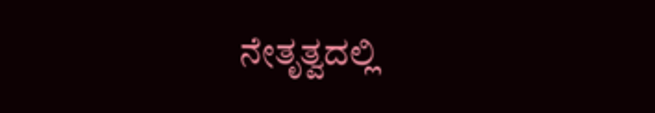ನೇತೃತ್ವದಲ್ಲಿ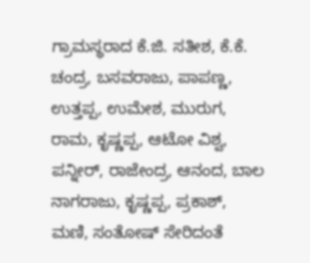ಗ್ರಾಮಸ್ಥರಾದ ಕೆ.ಜಿ. ಸತೀಶ, ಕೆ.ಕೆ. ಚಂದ್ರ, ಬಸವರಾಜು, ಪಾಪಣ್ಣ, ಉತ್ತಪ್ಪ, ಉಮೇಶ, ಮುರುಗ, ರಾಮ, ಕೃಷ್ಣಪ್ಪ, ಆಟೋ ವಿಶ್ವ, ಪನ್ನೀರ್, ರಾಜೇಂದ್ರ, ಆನಂದ, ಬಾಲ ನಾಗರಾಜು, ಕೃಷ್ಣಪ್ಪ, ಪ್ರಕಾಶ್, ಮಣಿ, ಸಂತೋಷ್ ಸೇರಿದಂತೆ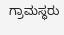ಗ್ರಾಮಸ್ಥರು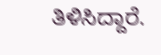ತಿಳಿಸಿದ್ದಾರೆ.